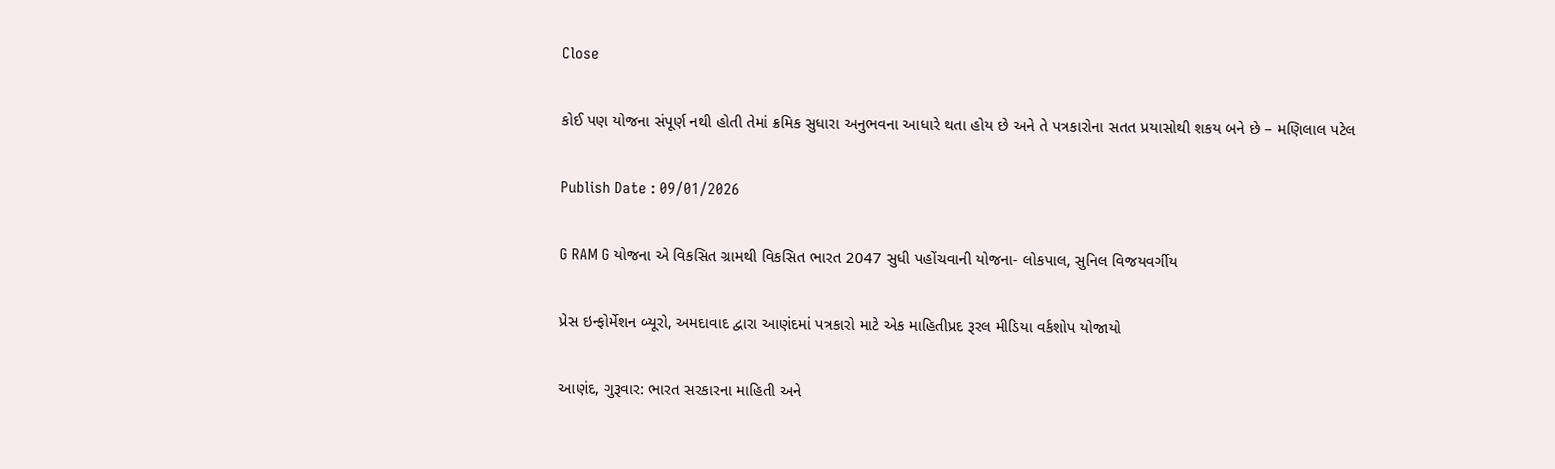Close

કોઈ પણ યોજના સંપૂર્ણ નથી હોતી તેમાં ક્રમિક સુધારા અનુભવના આધારે થતા હોય છે અને તે પત્રકારોના સતત પ્રયાસોથી શકય બને છે – મણિલાલ પટેલ

Publish Date : 09/01/2026

G RAM G યોજના એ વિકસિત ગ્રામથી વિકસિત ભારત 2047 સુધી પહોંચવાની યોજના- લોકપાલ, સુનિલ વિજયવર્ગીય

પ્રેસ ઇન્ફોર્મેશન બ્યૂરો, અમદાવાદ દ્વારા આણંદમાં પત્રકારો માટે એક માહિતીપ્રદ રૂરલ મીડિયા વર્કશોપ યોજાયો

આણંદ, ગુરૂવાર: ભારત સરકારના માહિતી અને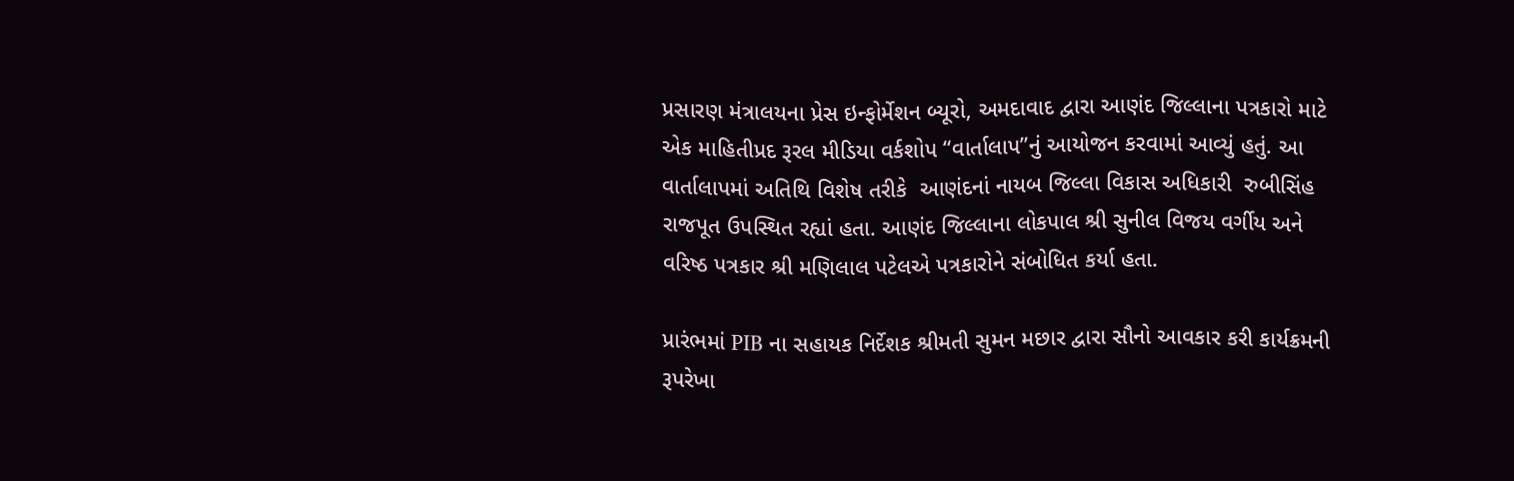પ્રસારણ મંત્રાલયના પ્રેસ ઇન્ફોર્મેશન બ્યૂરો, અમદાવાદ દ્વારા આણંદ જિલ્લાના પત્રકારો માટે એક માહિતીપ્રદ રૂરલ મીડિયા વર્કશોપ “વાર્તાલાપ”નું આયોજન કરવામાં આવ્યું હતું. આ વાર્તાલાપમાં અતિથિ વિશેષ તરીકે  આણંદનાં નાયબ જિલ્લા વિકાસ અધિકારી  રુબીસિંહ રાજપૂત ઉપસ્થિત રહ્યાં હતા. આણંદ જિલ્લાના લોકપાલ શ્રી સુનીલ વિજય વર્ગીય અને  વરિષ્ઠ પત્રકાર શ્રી મણિલાલ પટેલએ પત્રકારોને સંબોધિત કર્યા હતા.

પ્રારંભમાં PIB ના સહાયક નિર્દેશક શ્રીમતી સુમન મછાર દ્વારા સૌનો આવકાર કરી કાર્યક્રમની રૂપરેખા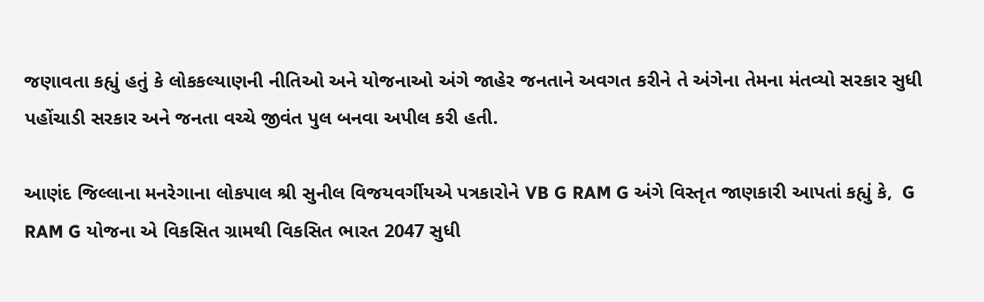જણાવતા કહ્યું હતું કે લોકકલ્યાણની નીતિઓ અને યોજનાઓ અંગે જાહેર જનતાને અવગત કરીને તે અંગેના તેમના મંતવ્યો સરકાર સુધી પહોંચાડી સરકાર અને જનતા વચ્ચે જીવંત પુલ બનવા અપીલ કરી હતી.

આણંદ જિલ્લાના મનરેગાના લોકપાલ શ્રી સુનીલ વિજયવર્ગીયએ પત્રકારોને VB G RAM G અંગે વિસ્તૃત જાણકારી આપતાં કહ્યું કે,  G RAM G યોજના એ વિકસિત ગ્રામથી વિકસિત ભારત 2047 સુધી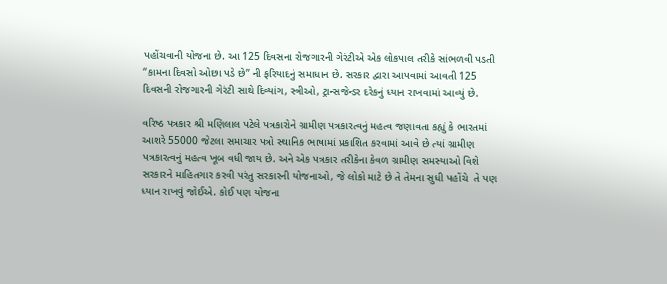પહોંચવાની યોજના છે. આ 125 દિવસના રોજગારની ગેરંટીએ એક લોકપાલ તરીકે સાંભળવી પડતી  “કામના દિવસો ઓછા પડે છે” ની ફરિયાદનું સમાધાન છે. સરકાર દ્વારા આપવામાં આવતી 125 દિવસની રોજગારની ગેરંટી સાથે દિવ્યાંગ, સ્ત્રીઓ, ટ્રાન્સજેન્ડર દરેકનું ધ્યાન રાખવામાં આવ્યું છે.

વરિષ્ઠ પત્રકાર શ્રી મણિલાલ પટેલે પત્રકારોને ગ્રામીણ પત્રકારત્વનું મહત્વ જણાવતા કહ્યું કે ભારતમાં આશરે 55000 જેટલા સમાચાર પત્રો સ્થાનિક ભાષામાં પ્રકાશિત કરવામાં આવે છે ત્યાં ગ્રામીણ પત્રકારત્વનું મહત્વ ખૂબ વધી જાય છે. અને એક પત્રકાર તરીકેના કેવળ ગ્રામીણ સમસ્યાઓ વિશે સરકારને માહિતગાર કરવી પરંતુ સરકારની યોજનાઓ, જે લોકો માટે છે તે તેમના સુધી પહોંચે  તે પણ ધ્યાન રાખવું જોઈએ. કોઈ પણ યોજના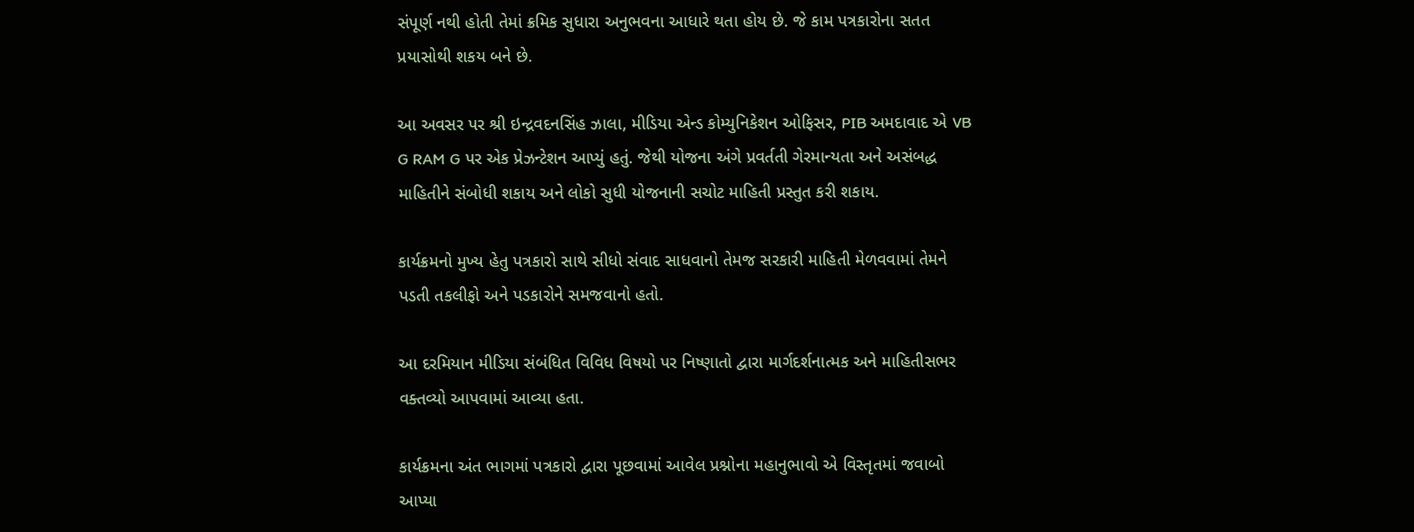સંપૂર્ણ નથી હોતી તેમાં ક્રમિક સુધારા અનુભવના આધારે થતા હોય છે. જે કામ પત્રકારોના સતત પ્રયાસોથી શકય બને છે.

આ અવસર પર શ્રી ઇન્દ્રવદનસિંહ ઝાલા, મીડિયા એન્ડ કોમ્યુનિકેશન ઓફિસર, PIB અમદાવાદ એ VB G RAM G પર એક પ્રેઝન્ટેશન આપ્યું હતું. જેથી યોજના અંગે પ્રવર્તતી ગેરમાન્યતા અને અસંબદ્ધ માહિતીને સંબોધી શકાય અને લોકો સુધી યોજનાની સચોટ માહિતી પ્રસ્તુત કરી શકાય.

કાર્યક્રમનો મુખ્ય હેતુ પત્રકારો સાથે સીધો સંવાદ સાધવાનો તેમજ સરકારી માહિતી મેળવવામાં તેમને પડતી તકલીફો અને પડકારોને સમજવાનો હતો.

આ દરમિયાન મીડિયા સંબંધિત વિવિધ વિષયો પર નિષ્ણાતો દ્વારા માર્ગદર્શનાત્મક અને માહિતીસભર વક્તવ્યો આપવામાં આવ્યા હતા.

કાર્યક્રમના અંત ભાગમાં પત્રકારો દ્વારા પૂછવામાં આવેલ પ્રશ્નોના મહાનુભાવો એ વિસ્તૃતમાં જવાબો આપ્યા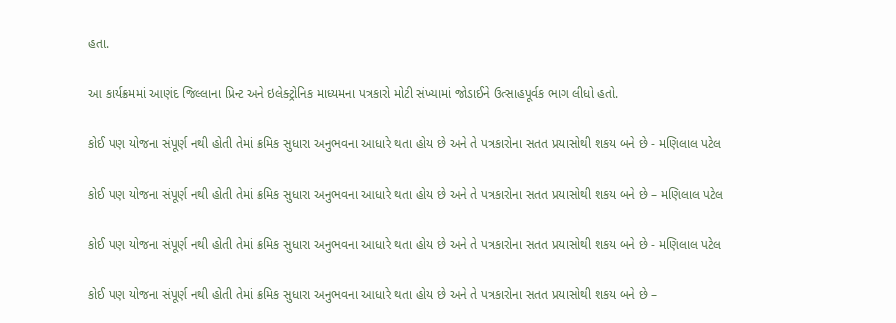હતા.

આ કાર્યક્રમમાં આણંદ જિલ્લાના પ્રિન્ટ અને ઇલેક્ટ્રોનિક માધ્યમના પત્રકારો મોટી સંખ્યામાં જોડાઈને ઉત્સાહપૂર્વક ભાગ લીધો હતો.

કોઈ પણ યોજના સંપૂર્ણ નથી હોતી તેમાં ક્રમિક સુધારા અનુભવના આધારે થતા હોય છે અને તે પત્રકારોના સતત પ્રયાસોથી શકય બને છે - મણિલાલ પટેલ

કોઈ પણ યોજના સંપૂર્ણ નથી હોતી તેમાં ક્રમિક સુધારા અનુભવના આધારે થતા હોય છે અને તે પત્રકારોના સતત પ્રયાસોથી શકય બને છે – મણિલાલ પટેલ

કોઈ પણ યોજના સંપૂર્ણ નથી હોતી તેમાં ક્રમિક સુધારા અનુભવના આધારે થતા હોય છે અને તે પત્રકારોના સતત પ્રયાસોથી શકય બને છે - મણિલાલ પટેલ

કોઈ પણ યોજના સંપૂર્ણ નથી હોતી તેમાં ક્રમિક સુધારા અનુભવના આધારે થતા હોય છે અને તે પત્રકારોના સતત પ્રયાસોથી શકય બને છે –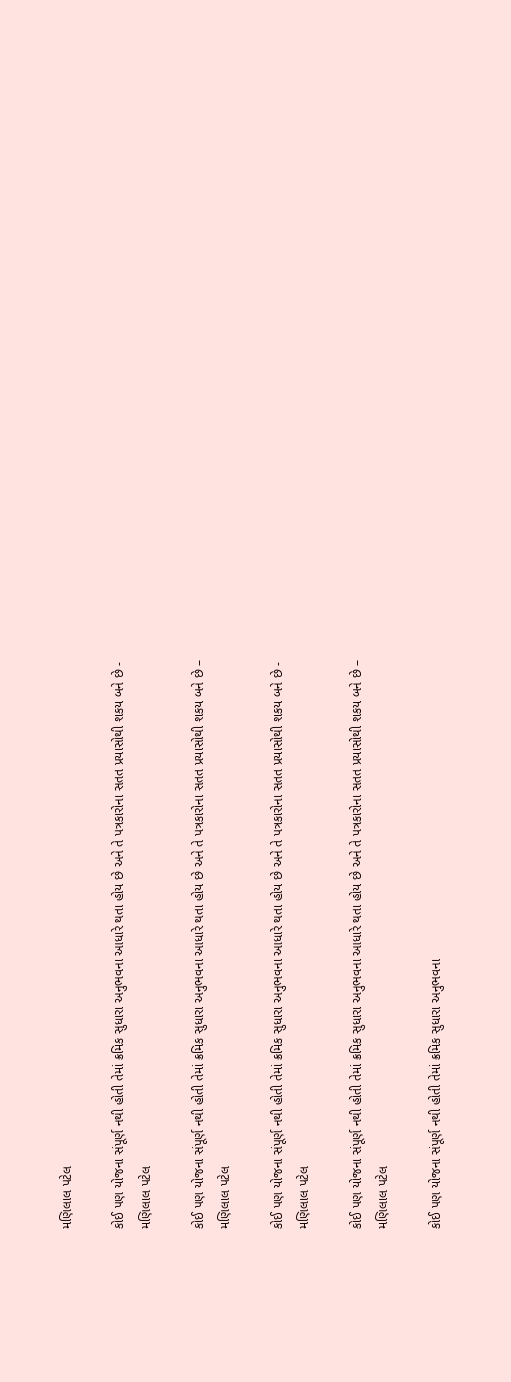મણિલાલ પટેલ

કોઈ પણ યોજના સંપૂર્ણ નથી હોતી તેમાં ક્રમિક સુધારા અનુભવના આધારે થતા હોય છે અને તે પત્રકારોના સતત પ્રયાસોથી શકય બને છે - મણિલાલ પટેલ

કોઈ પણ યોજના સંપૂર્ણ નથી હોતી તેમાં ક્રમિક સુધારા અનુભવના આધારે થતા હોય છે અને તે પત્રકારોના સતત પ્રયાસોથી શકય બને છે – મણિલાલ પટેલ

કોઈ પણ યોજના સંપૂર્ણ નથી હોતી તેમાં ક્રમિક સુધારા અનુભવના આધારે થતા હોય છે અને તે પત્રકારોના સતત પ્રયાસોથી શકય બને છે - મણિલાલ પટેલ

કોઈ પણ યોજના સંપૂર્ણ નથી હોતી તેમાં ક્રમિક સુધારા અનુભવના આધારે થતા હોય છે અને તે પત્રકારોના સતત પ્રયાસોથી શકય બને છે – મણિલાલ પટેલ

કોઈ પણ યોજના સંપૂર્ણ નથી હોતી તેમાં ક્રમિક સુધારા અનુભવના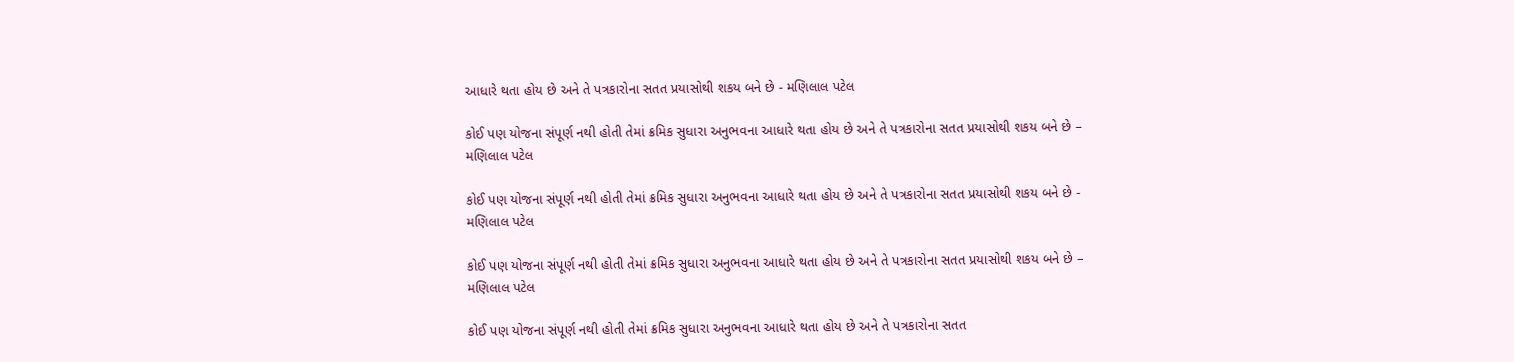આધારે થતા હોય છે અને તે પત્રકારોના સતત પ્રયાસોથી શકય બને છે - મણિલાલ પટેલ

કોઈ પણ યોજના સંપૂર્ણ નથી હોતી તેમાં ક્રમિક સુધારા અનુભવના આધારે થતા હોય છે અને તે પત્રકારોના સતત પ્રયાસોથી શકય બને છે – મણિલાલ પટેલ

કોઈ પણ યોજના સંપૂર્ણ નથી હોતી તેમાં ક્રમિક સુધારા અનુભવના આધારે થતા હોય છે અને તે પત્રકારોના સતત પ્રયાસોથી શકય બને છે - મણિલાલ પટેલ

કોઈ પણ યોજના સંપૂર્ણ નથી હોતી તેમાં ક્રમિક સુધારા અનુભવના આધારે થતા હોય છે અને તે પત્રકારોના સતત પ્રયાસોથી શકય બને છે – મણિલાલ પટેલ

કોઈ પણ યોજના સંપૂર્ણ નથી હોતી તેમાં ક્રમિક સુધારા અનુભવના આધારે થતા હોય છે અને તે પત્રકારોના સતત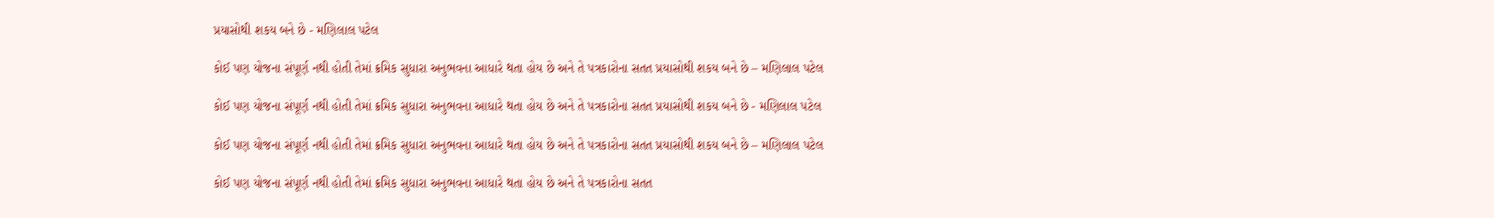પ્રયાસોથી શકય બને છે - મણિલાલ પટેલ

કોઈ પણ યોજના સંપૂર્ણ નથી હોતી તેમાં ક્રમિક સુધારા અનુભવના આધારે થતા હોય છે અને તે પત્રકારોના સતત પ્રયાસોથી શકય બને છે – મણિલાલ પટેલ

કોઈ પણ યોજના સંપૂર્ણ નથી હોતી તેમાં ક્રમિક સુધારા અનુભવના આધારે થતા હોય છે અને તે પત્રકારોના સતત પ્રયાસોથી શકય બને છે - મણિલાલ પટેલ

કોઈ પણ યોજના સંપૂર્ણ નથી હોતી તેમાં ક્રમિક સુધારા અનુભવના આધારે થતા હોય છે અને તે પત્રકારોના સતત પ્રયાસોથી શકય બને છે – મણિલાલ પટેલ

કોઈ પણ યોજના સંપૂર્ણ નથી હોતી તેમાં ક્રમિક સુધારા અનુભવના આધારે થતા હોય છે અને તે પત્રકારોના સતત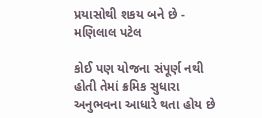પ્રયાસોથી શકય બને છે - મણિલાલ પટેલ

કોઈ પણ યોજના સંપૂર્ણ નથી હોતી તેમાં ક્રમિક સુધારા અનુભવના આધારે થતા હોય છે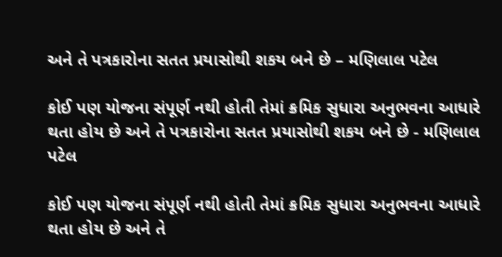અને તે પત્રકારોના સતત પ્રયાસોથી શકય બને છે – મણિલાલ પટેલ

કોઈ પણ યોજના સંપૂર્ણ નથી હોતી તેમાં ક્રમિક સુધારા અનુભવના આધારે થતા હોય છે અને તે પત્રકારોના સતત પ્રયાસોથી શકય બને છે - મણિલાલ પટેલ

કોઈ પણ યોજના સંપૂર્ણ નથી હોતી તેમાં ક્રમિક સુધારા અનુભવના આધારે થતા હોય છે અને તે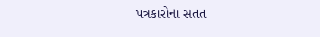પત્રકારોના સતત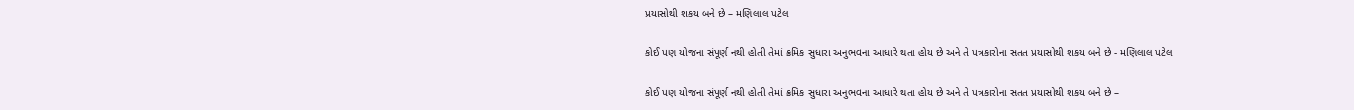પ્રયાસોથી શકય બને છે – મણિલાલ પટેલ

કોઈ પણ યોજના સંપૂર્ણ નથી હોતી તેમાં ક્રમિક સુધારા અનુભવના આધારે થતા હોય છે અને તે પત્રકારોના સતત પ્રયાસોથી શકય બને છે - મણિલાલ પટેલ

કોઈ પણ યોજના સંપૂર્ણ નથી હોતી તેમાં ક્રમિક સુધારા અનુભવના આધારે થતા હોય છે અને તે પત્રકારોના સતત પ્રયાસોથી શકય બને છે –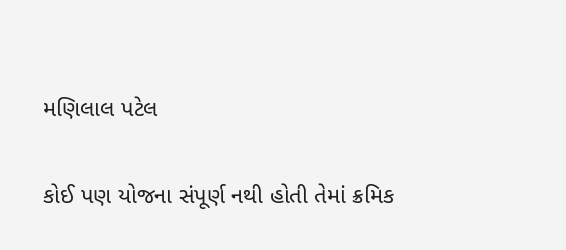મણિલાલ પટેલ

કોઈ પણ યોજના સંપૂર્ણ નથી હોતી તેમાં ક્રમિક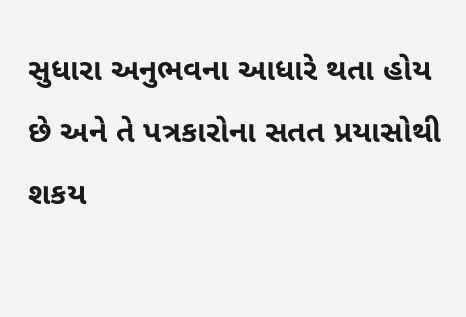સુધારા અનુભવના આધારે થતા હોય છે અને તે પત્રકારોના સતત પ્રયાસોથી શકય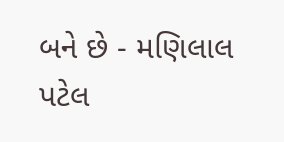બને છે - મણિલાલ પટેલ